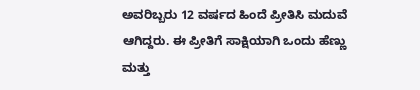ಅವರಿಬ್ಬರು 12 ವರ್ಷದ ಹಿಂದೆ ಪ್ರೀತಿಸಿ ಮದುವೆ ಆಗಿದ್ದರು. ಈ ಪ್ರೀತಿಗೆ ಸಾಕ್ಷಿಯಾಗಿ ಒಂದು ಹೆಣ್ಣು ಮತ್ತು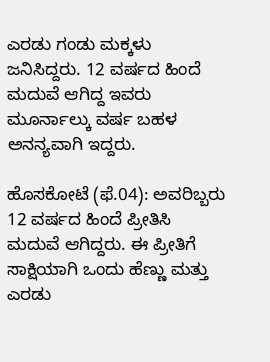ಎರಡು ಗಂಡು ಮಕ್ಕಳು ಜನಿಸಿದ್ದರು. 12 ವರ್ಷದ ಹಿಂದೆ ಮದುವೆ ಆಗಿದ್ದ ಇವರು ಮೂರ್ನಾಲ್ಕು ವರ್ಷ ಬಹಳ ಅನನ್ಯವಾಗಿ ಇದ್ದರು.

ಹೊಸಕೋಟೆ (ಫೆ.04): ಅವರಿಬ್ಬರು 12 ವರ್ಷದ ಹಿಂದೆ ಪ್ರೀತಿಸಿ ಮದುವೆ ಆಗಿದ್ದರು. ಈ ಪ್ರೀತಿಗೆ ಸಾಕ್ಷಿಯಾಗಿ ಒಂದು ಹೆಣ್ಣು ಮತ್ತು ಎರಡು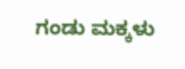ಗಂಡು ಮಕ್ಕಳು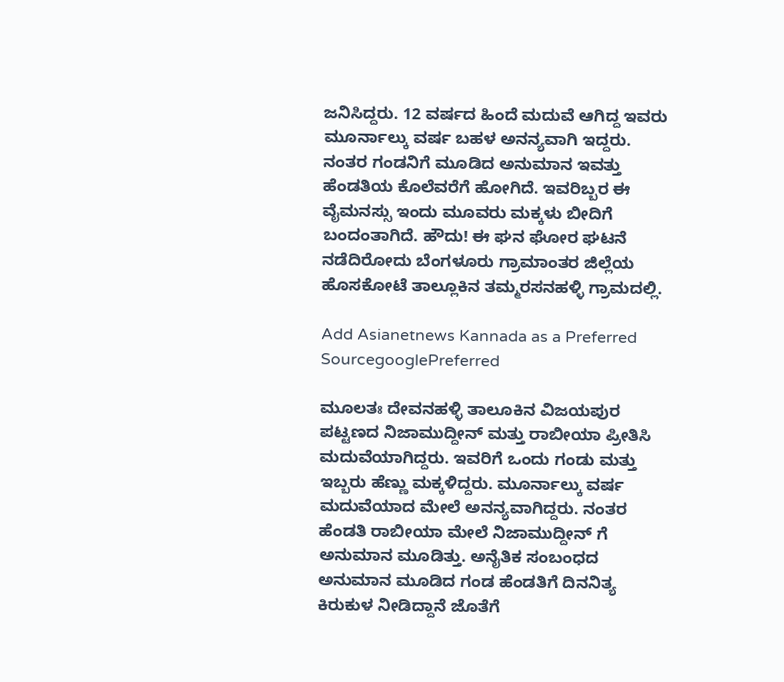ಜನಿಸಿದ್ದರು. 12 ವರ್ಷದ ಹಿಂದೆ ಮದುವೆ ಆಗಿದ್ದ ಇವರು ಮೂರ್ನಾಲ್ಕು ವರ್ಷ ಬಹಳ ಅನನ್ಯವಾಗಿ ಇದ್ದರು. ನಂತರ ಗಂಡನಿಗೆ ಮೂಡಿದ ಅನುಮಾನ ಇವತ್ತು ಹೆಂಡತಿಯ ಕೊಲೆವರೆಗೆ ಹೋಗಿದೆ. ಇವರಿಬ್ಬರ ಈ ವೈಮನಸ್ಸು ಇಂದು ಮೂವರು ಮಕ್ಕಳು ಬೀದಿಗೆ ಬಂದಂತಾಗಿದೆ. ಹೌದು! ಈ ಘನ ಘೋರ ಘಟನೆ ನಡೆದಿರೋದು ಬೆಂಗಳೂರು ಗ್ರಾಮಾಂತರ ಜಿಲ್ಲೆಯ ಹೊಸಕೋಟೆ ತಾಲ್ಲೂಕಿನ ತಮ್ಮರಸನಹಳ್ಳಿ ಗ್ರಾಮದಲ್ಲಿ.

Add Asianetnews Kannada as a Preferred SourcegooglePreferred

ಮೂಲತಃ ದೇವನಹಳ್ಳಿ ತಾಲೂಕಿನ ವಿಜಯಪುರ ಪಟ್ಟಣದ ನಿಜಾಮುದ್ದೀನ್ ಮತ್ತು ರಾಬೀಯಾ ಪ್ರೀತಿಸಿ ಮದುವೆಯಾಗಿದ್ದರು. ಇವರಿಗೆ ಒಂದು ಗಂಡು ಮತ್ತು ಇಬ್ಬರು ಹೆಣ್ಣು ಮಕ್ಕಳಿದ್ದರು. ಮೂರ್ನಾಲ್ಕು ವರ್ಷ ಮದುವೆಯಾದ ಮೇಲೆ ಅನನ್ಯವಾಗಿದ್ದರು. ನಂತರ ಹೆಂಡತಿ ರಾಬೀಯಾ ಮೇಲೆ ನಿಜಾಮುದ್ದೀನ್ ಗೆ ಅನುಮಾನ ಮೂಡಿತ್ತು. ಅನೈತಿಕ ಸಂಬಂಧದ ಅನುಮಾನ ಮೂಡಿದ ಗಂಡ ಹೆಂಡತಿಗೆ ದಿನನಿತ್ಯ ಕಿರುಕುಳ ನೀಡಿದ್ದಾನೆ ಜೊತೆಗೆ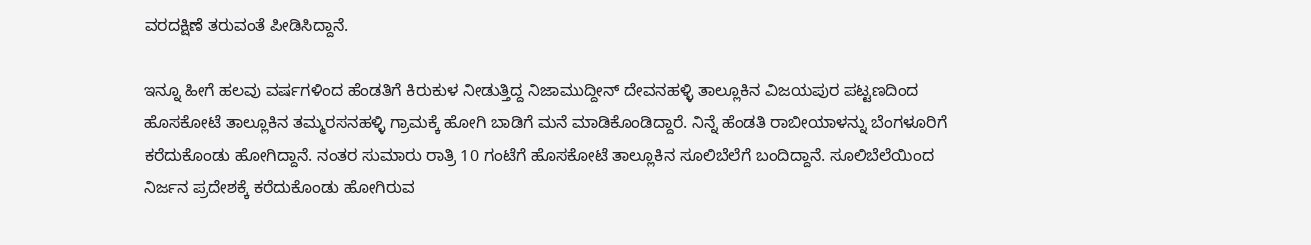ವರದಕ್ಷಿಣೆ ತರುವಂತೆ ಪೀಡಿಸಿದ್ದಾನೆ.

ಇನ್ನೂ ಹೀಗೆ ಹಲವು ವರ್ಷಗಳಿಂದ ಹೆಂಡತಿಗೆ ಕಿರುಕುಳ ನೀಡುತ್ತಿದ್ದ ನಿಜಾಮುದ್ದೀನ್ ದೇವನಹಳ್ಳಿ ತಾಲ್ಲೂಕಿನ ವಿಜಯಪುರ ಪಟ್ಟಣದಿಂದ ಹೊಸಕೋಟೆ ತಾಲ್ಲೂಕಿನ ತಮ್ಮರಸನಹಳ್ಳಿ ಗ್ರಾಮಕ್ಕೆ ಹೋಗಿ ಬಾಡಿಗೆ ಮನೆ ಮಾಡಿಕೊಂಡಿದ್ದಾರೆ. ನಿನ್ನೆ ಹೆಂಡತಿ ರಾಬೀಯಾಳನ್ನು ಬೆಂಗಳೂರಿಗೆ ಕರೆದುಕೊಂಡು ಹೋಗಿದ್ದಾನೆ. ನಂತರ ಸುಮಾರು ರಾತ್ರಿ 10 ಗಂಟೆಗೆ ಹೊಸಕೋಟೆ ತಾಲ್ಲೂಕಿನ ಸೂಲಿಬೆಲೆಗೆ ಬಂದಿದ್ದಾನೆ. ಸೂಲಿಬೆಲೆಯಿಂದ ನಿರ್ಜನ ಪ್ರದೇಶಕ್ಕೆ ಕರೆದುಕೊಂಡು ಹೋಗಿರುವ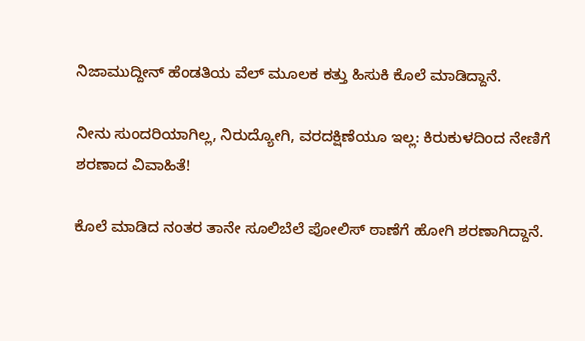ನಿಜಾಮುದ್ದೀನ್ ಹೆಂಡತಿಯ ವೆಲ್ ಮೂಲಕ ಕತ್ತು ಹಿಸುಕಿ ಕೊಲೆ ಮಾಡಿದ್ದಾನೆ.

ನೀನು ಸುಂದರಿಯಾಗಿಲ್ಲ, ನಿರುದ್ಯೋಗಿ, ವರದಕ್ಷಿಣೆಯೂ ಇಲ್ಲ: ಕಿರುಕುಳದಿಂದ ನೇಣಿಗೆ ಶರಣಾದ ವಿವಾಹಿತೆ!

ಕೊಲೆ ಮಾಡಿದ ನಂತರ ತಾನೇ ಸೂಲಿಬೆಲೆ ಪೋಲಿಸ್ ಠಾಣೆಗೆ ಹೋಗಿ ಶರಣಾಗಿದ್ದಾನೆ.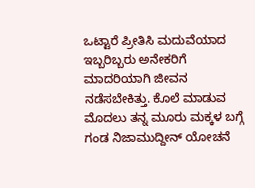ಒಟ್ಟಾರೆ ಪ್ರೀತಿಸಿ ಮದುವೆಯಾದ ಇಬ್ಬರಿಬ್ಬರು ಅನೇಕರಿಗೆ ಮಾದರಿಯಾಗಿ ಜೀವನ ನಡೆಸಬೇಕಿತ್ತು. ಕೊಲೆ ಮಾಡುವ ಮೊದಲು ತನ್ನ ಮೂರು ಮಕ್ಕಳ ಬಗ್ಗೆ ಗಂಡ ನಿಜಾಮುದ್ದೀನ್ ಯೋಚನೆ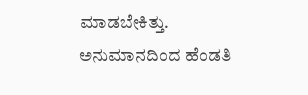ಮಾಡಬೇಕಿತ್ತು. ಅನುಮಾನದಿಂದ ಹೆಂಡತಿ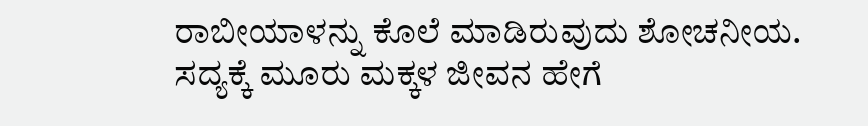ರಾಬೀಯಾಳನ್ನು ಕೊಲೆ ಮಾಡಿರುವುದು ಶೋಚನೀಯ. ಸದ್ಯಕ್ಕೆ ಮೂರು ಮಕ್ಕಳ ಜೀವನ ಹೇಗೆ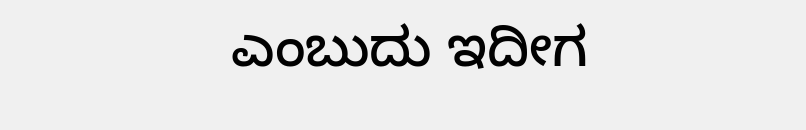ಎಂಬುದು ಇದೀಗ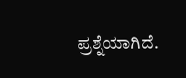ಪ್ರಶ್ನೆಯಾಗಿದೆ.